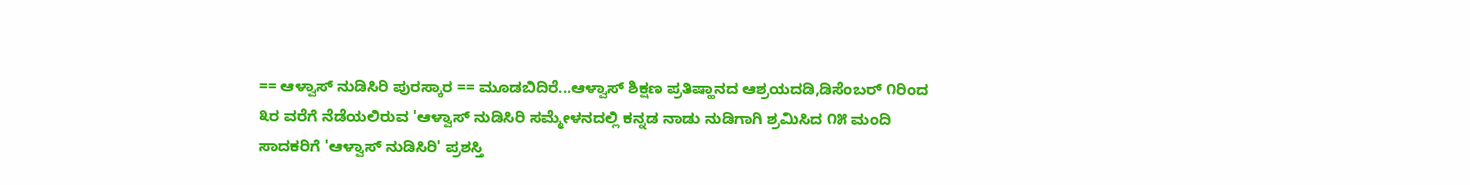== ಆಳ್ವಾಸ್ ನುಡಿಸಿರಿ ಪುರಸ್ಕಾರ == ಮೂಡಬಿದಿರೆ...ಆಳ್ವಾಸ್ ಶಿಕ್ಷಣ ಪ್ರತಿಷ್ಹಾನದ ಆಶ್ರಯದಡಿ,ಡಿಸೆಂಬರ್ ೧ರಿಂದ ೩ರ ವರೆಗೆ ನೆಡೆಯಲಿರುವ 'ಆಳ್ವಾಸ್ ನುಡಿಸಿರಿ ಸಮ್ಮೇಳನದಲ್ಲಿ ಕನ್ನಡ ನಾಡು ನುಡಿಗಾಗಿ ಶ್ರಮಿಸಿದ ೧೫ ಮಂದಿ ಸಾದಕರಿಗೆ 'ಆಳ್ವಾಸ್ ನುಡಿಸಿರಿ' ಪ್ರಶಸ್ತಿ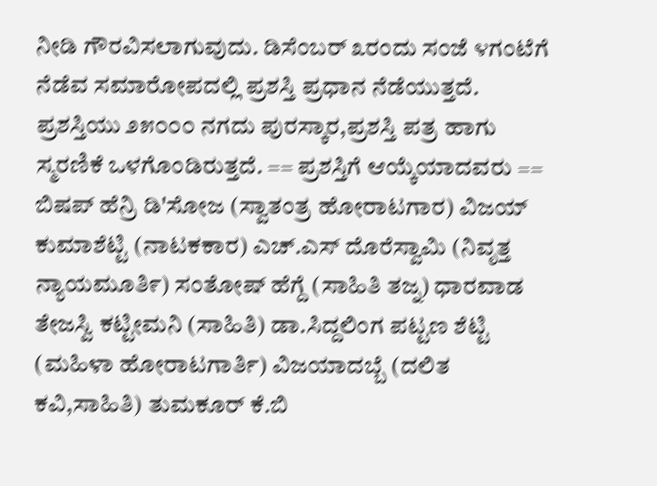ನೀಡಿ ಗೌರವಿಸಲಾಗುವುದು. ಡಿಸೆಂಬರ್ ೩ರಂದು ಸಂಜೆ ೪ಗಂಟೆಗೆ ನೆಡೆವ ಸಮಾರೋಪದಲ್ಲಿ ಪ್ರಶಸ್ತಿ ಪ್ರಧಾನ ನೆಡೆಯುತ್ತದೆ. ಪ್ರಶಸ್ತಿಯು ೨೫೦೦೦ ನಗದು ಪುರಸ್ಕಾರ,ಪ್ರಶಸ್ತಿ ಪತ್ರ ಹಾಗು ಸ್ಮರಣಿಕೆ ಒಳಗೊಂಡಿರುತ್ತದೆ. == ಪ್ರಶಸ್ತಿಗೆ ಆಯ್ಕೆಯಾದವರು == ಬಿಷಪ್ ಹೆನ್ರಿ ಡಿ'ಸೋಜ (ಸ್ವಾತಂತ್ರ ಹೋರಾಟಗಾರ) ವಿಜಯ್ ಕುಮಾಶೆಟ್ಟಿ (ನಾಟಕಕಾರ) ಎಚ್.ಎಸ್ ದೊರೆಸ್ವಾಮಿ (ನಿವೃತ್ತ ನ್ಯಾಯಮೂತಿ೯) ಸಂತೋಷ್ ಹೆಗ್ದೆ (ಸಾಹಿತಿ ತಜ್ನ) ಧಾರವಾಡ ತೇಜಸ್ವಿ ಕಟ್ಟೀಮನಿ (ಸಾಹಿತಿ) ಡಾ.ಸಿದ್ದಲಿಂಗ ಪಟ್ಟಣ ಶೆಟ್ಟಿ (ಮಹಿಳಾ ಹೋರಾಟಗಾರ್ತಿ) ವಿಜಯಾದಬ್ಬೆ (ದಲಿತ ಕವಿ,ಸಾಹಿತಿ) ತುಮಕೂರ್ ಕೆ.ಬಿ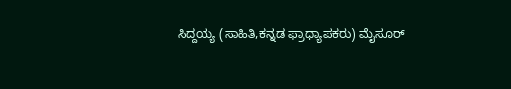ಸಿದ್ದಯ್ಯ (ಸಾಹಿತಿ,ಕನ್ನಡ ಫ್ರಾಧ್ಯಾಪಕರು) ಮೈಸೂರ್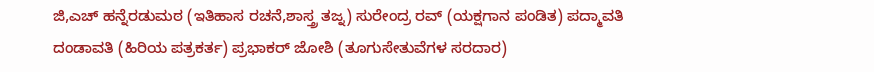ಜಿ,ಎಚ್ ಹನ್ನೆರಡುಮಠ (ಇತಿಹಾಸ ರಚನೆ,ಶಾಸ್ತ್ರ ತಜ್ನ) ಸುರೇಂದ್ರ ರವ್ (ಯಕ್ಷಗಾನ ಪಂಡಿತ) ಪದ್ಮಾವತಿ ದಂಡಾವತಿ (ಹಿರಿಯ ಪತ್ರಕರ್ತ) ಪ್ರಭಾಕರ್ ಜೋಶಿ (ತೂಗುಸೇತುವೆಗಳ ಸರದಾರ)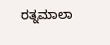ರತ್ನಮಾಲಾ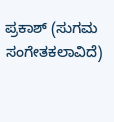ಪ್ರಕಾಶ್ (ಸುಗಮ ಸಂಗೇತಕಲಾವಿದೆ)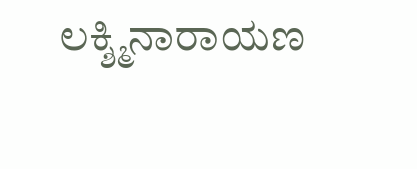ಲಕ್ಶ್ಮಿನಾರಾಯಣ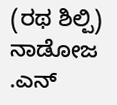(ರಥ ಶಿಲ್ಪಿ) ನಾಡೋಜ .ಎನ್